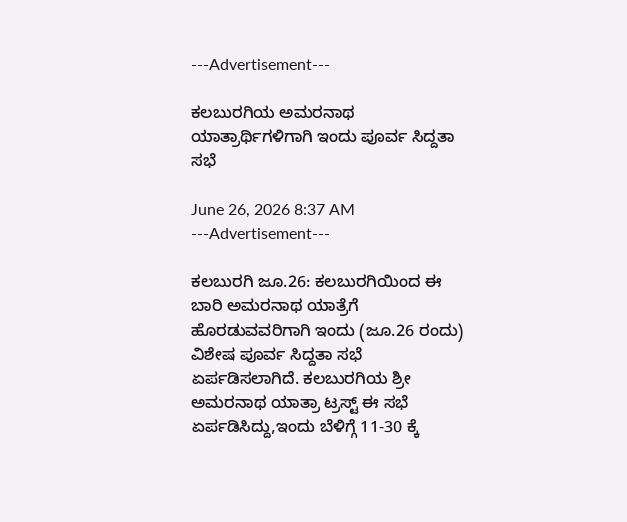---Advertisement---

ಕಲಬುರಗಿಯ ಅಮರನಾಥ ಯಾತ್ರಾರ್ಥಿಗಳಿಗಾಗಿ ಇಂದು ಪೂರ್ವ ಸಿದ್ದತಾ ಸಭೆ

June 26, 2026 8:37 AM
---Advertisement---

ಕಲಬುರಗಿ ಜೂ.26: ಕಲಬುರಗಿಯಿಂದ ಈ ಬಾರಿ ಅಮರನಾಥ ಯಾತ್ರೆಗೆ ಹೊರಡುವವರಿಗಾಗಿ ಇಂದು (ಜೂ.26 ರಂದು) ವಿಶೇಷ ಪೂರ್ವ ಸಿದ್ದತಾ ಸಭೆ ಏರ್ಪಡಿಸಲಾಗಿದೆ. ಕಲಬುರಗಿಯ ಶ್ರೀ ಅಮರನಾಥ ಯಾತ್ರಾ ಟ್ರಸ್ಟ್ ಈ ಸಭೆ ಏರ್ಪಡಿಸಿದ್ದು,ಇಂದು ಬೆಳಿಗ್ಗೆ 11-30 ಕ್ಕೆ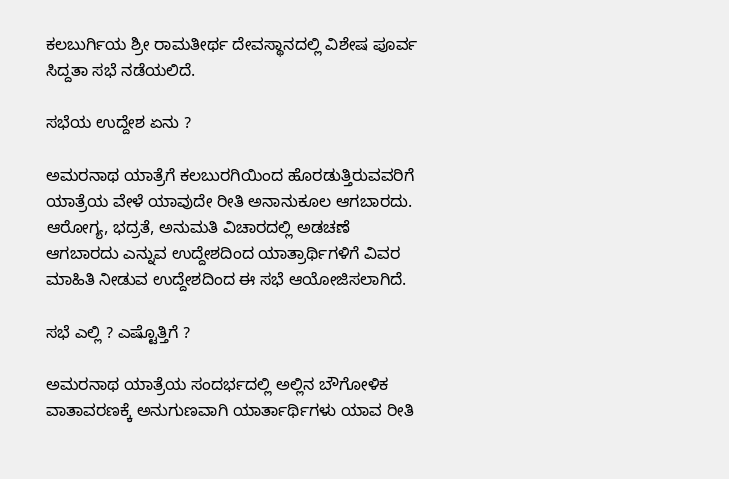ಕಲಬುರ್ಗಿಯ ಶ್ರೀ ರಾಮತೀರ್ಥ ದೇವಸ್ಥಾನದಲ್ಲಿ ವಿಶೇಷ ಪೂರ್ವ ಸಿದ್ದತಾ ಸಭೆ ನಡೆಯಲಿದೆ.

ಸಭೆಯ ಉದ್ದೇಶ ಏನು ?

ಅಮರನಾಥ ಯಾತ್ರೆಗೆ ಕಲಬುರಗಿಯಿಂದ ಹೊರಡುತ್ತಿರುವವರಿಗೆ ಯಾತ್ರೆಯ ವೇಳೆ ಯಾವುದೇ ರೀತಿ ಅನಾನುಕೂಲ ಆಗಬಾರದು. ಆರೋಗ್ಯ, ಭದ್ರತೆ, ಅನುಮತಿ ವಿಚಾರದಲ್ಲಿ ಅಡಚಣೆ ಆಗಬಾರದು ಎನ್ನುವ ಉದ್ದೇಶದಿಂದ ಯಾತ್ರಾರ್ಥಿಗಳಿಗೆ ವಿವರ ಮಾಹಿತಿ ನೀಡುವ ಉದ್ದೇಶದಿಂದ ಈ ಸಭೆ ಆಯೋಜಿಸಲಾಗಿದೆ.

ಸಭೆ ಎಲ್ಲಿ ? ಎಷ್ಟೊತ್ತಿಗೆ ?

ಅಮರನಾಥ ಯಾತ್ರೆಯ ಸಂದರ್ಭದಲ್ಲಿ ಅಲ್ಲಿನ ಬೌಗೋಳಿಕ ವಾತಾವರಣಕ್ಕೆ ಅನುಗುಣವಾಗಿ ಯಾರ್ತಾರ್ಥಿಗಳು ಯಾವ ರೀತಿ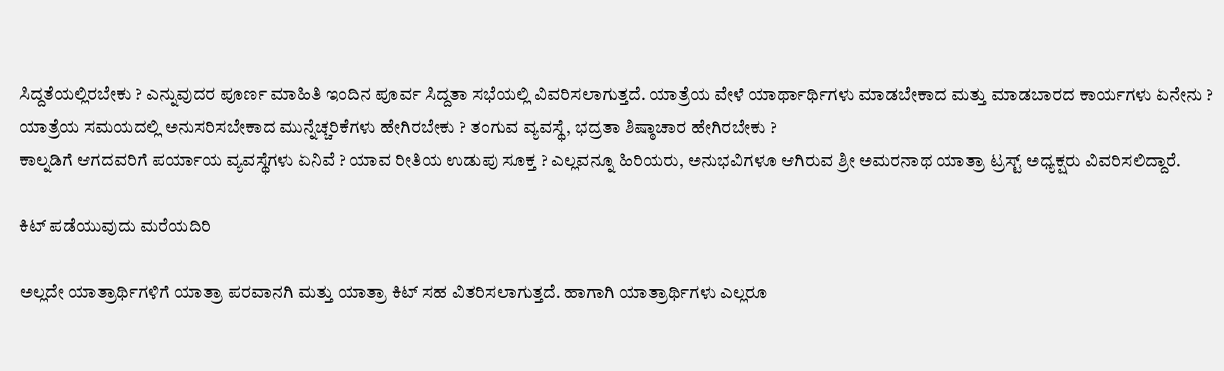ಸಿದ್ದತೆಯಲ್ಲಿರಬೇಕು ? ಎನ್ನುವುದರ ಪೂರ್ಣ ಮಾಹಿತಿ ಇಂದಿನ ಪೂರ್ವ ಸಿದ್ದತಾ ಸಭೆಯಲ್ಲಿ ವಿವರಿಸಲಾಗುತ್ತದೆ. ಯಾತ್ರೆಯ ವೇಳೆ ಯಾರ್ಥಾರ್ಥಿಗಳು ಮಾಡಬೇಕಾದ ಮತ್ತು ಮಾಡಬಾರದ ಕಾರ್ಯಗಳು ಏನೇನು ? ಯಾತ್ರೆಯ ಸಮಯದಲ್ಲಿ ಅನುಸರಿಸಬೇಕಾದ ಮುನ್ನೆಚ್ಚರಿಕೆಗಳು ಹೇಗಿರಬೇಕು ? ತಂಗುವ ವ್ಯವಸ್ಥೆ, ಭದ್ರತಾ ಶಿಷ್ಠಾಚಾರ ಹೇಗಿರಬೇಕು ?
ಕಾಲ್ನಡಿಗೆ ಆಗದವರಿಗೆ ಪರ್ಯಾಯ ವ್ಯವಸ್ಥೆಗಳು ಏನಿವೆ ? ಯಾವ ರೀತಿಯ ಉಡುಪು ಸೂಕ್ತ ? ಎಲ್ಲವನ್ನೂ ಹಿರಿಯರು, ಅನುಭವಿಗಳೂ ಆಗಿರುವ ಶ್ರೀ ಅಮರನಾಥ ಯಾತ್ರಾ ಟ್ರಸ್ಟ್ ಅಧ್ಯಕ್ಷರು ವಿವರಿಸಲಿದ್ದಾರೆ.

ಕಿಟ್ ಪಡೆಯುವುದು ಮರೆಯದಿರಿ

ಅಲ್ಲದೇ ಯಾತ್ರಾರ್ಥಿಗಳಿಗೆ ಯಾತ್ರಾ ಪರವಾನಗಿ ಮತ್ತು ಯಾತ್ರಾ ಕಿಟ್ ಸಹ ವಿತರಿಸಲಾಗುತ್ತದೆ. ಹಾಗಾಗಿ ಯಾತ್ರಾರ್ಥಿಗಳು ಎಲ್ಲರೂ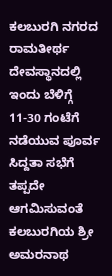ಕಲಬುರಗಿ ನಗರದ ರಾಮತೀರ್ಥ ದೇವಸ್ಥಾನದಲ್ಲಿ ಇಂದು ಬೆಳಿಗ್ಗೆ 11-30 ಗಂಟೆಗೆ ನಡೆಯುವ ಪೂರ್ವ ಸಿದ್ದತಾ ಸಭೆಗೆ ತಪ್ಪದೇ ಆಗಮಿಸುವಂತೆ ಕಲಬುರಗಿಯ ಶ್ರೀ ಅಮರನಾಥ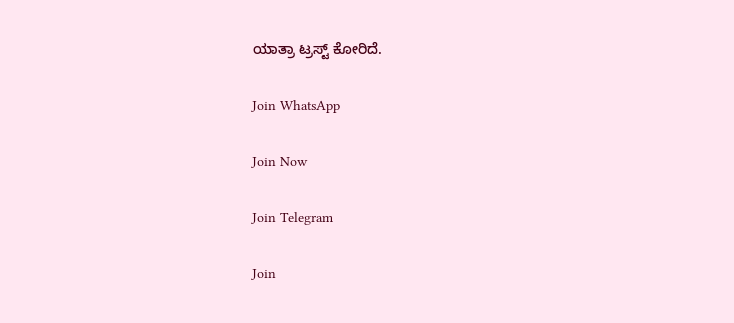ಯಾತ್ರಾ ಟ್ರಸ್ಟ್ ಕೋರಿದೆ.

Join WhatsApp

Join Now

Join Telegram

Join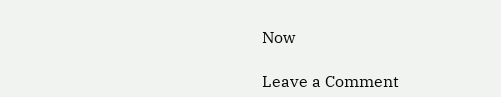Now

Leave a Comment